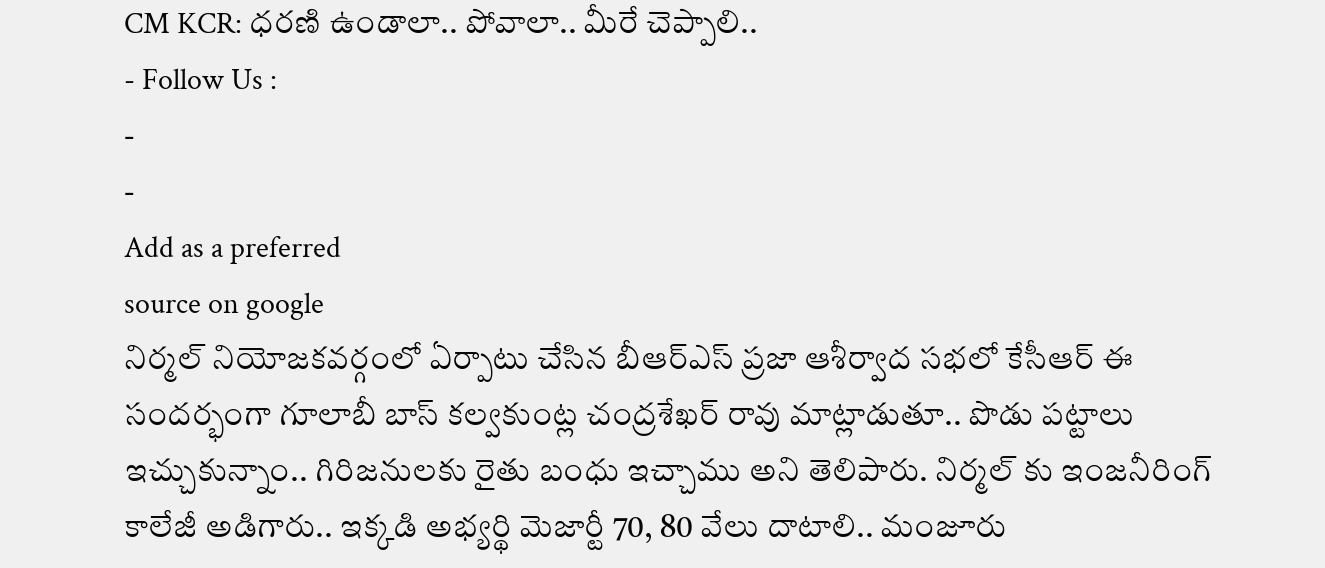CM KCR: ధరణి ఉండాలా.. పోవాలా.. మీరే చెప్పాలి..
- Follow Us :
-
-
Add as a preferred
source on google
నిర్మల్ నియోజకవర్గంలో ఏర్పాటు చేసిన బీఆర్ఎస్ ప్రజా ఆశీర్వాద సభలో కేసీఆర్ ఈ సందర్భంగా గూలాబీ బాస్ కల్వకుంట్ల చంద్రశేఖర్ రావు మాట్లాడుతూ.. పొడు పట్టాలు ఇచ్చుకున్నాం.. గిరిజనులకు రైతు బంధు ఇచ్చాము అని తెలిపారు. నిర్మల్ కు ఇంజనీరింగ్ కాలేజీ అడిగారు.. ఇక్కడి అభ్యర్థి మెజార్టీ 70, 80 వేలు దాటాలి.. మంజూరు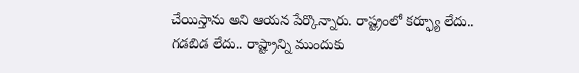చేయిస్తాను అని ఆయన పేర్కొన్నారు. రాష్ట్రంలో కర్ఫ్యూ లేదు.. గడబిడ లేదు.. రాష్ట్రాన్ని ముందుకు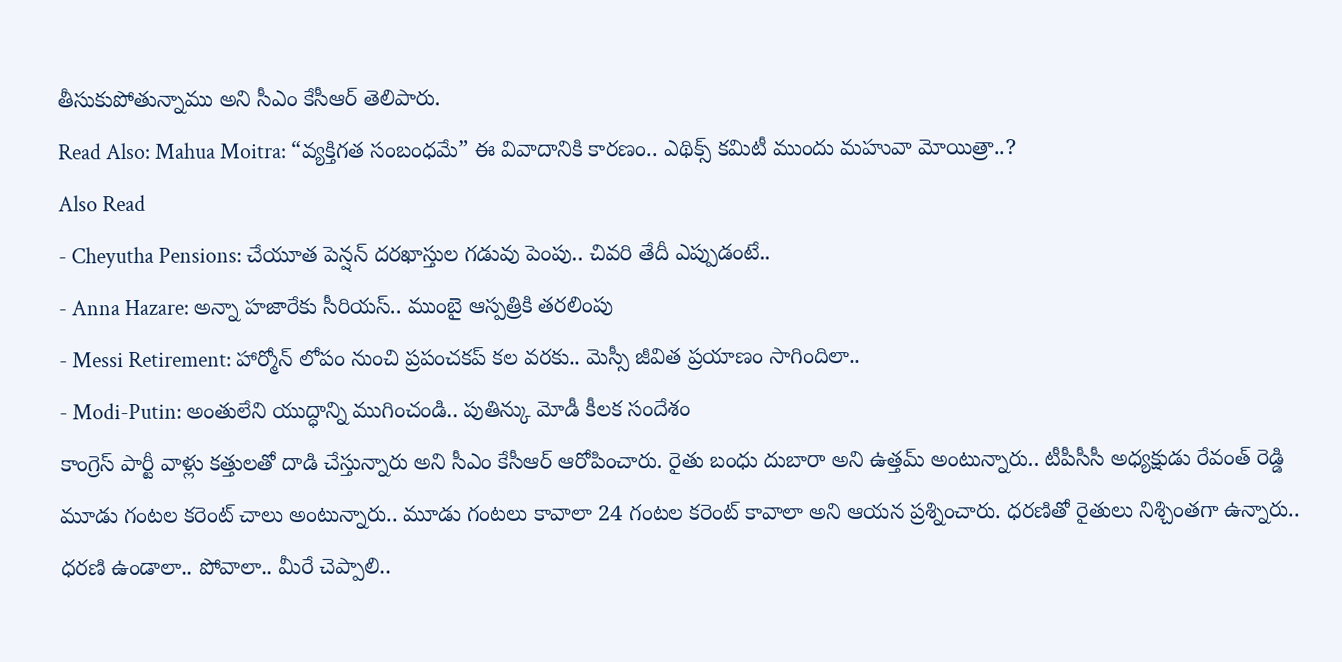తీసుకుపోతున్నాము అని సీఎం కేసీఆర్ తెలిపారు.
Read Also: Mahua Moitra: “వ్యక్తిగత సంబంధమే” ఈ వివాదానికి కారణం.. ఎథిక్స్ కమిటీ ముందు మహువా మోయిత్రా..?
Also Read
- Cheyutha Pensions: చేయూత పెన్షన్ దరఖాస్తుల గడువు పెంపు.. చివరి తేదీ ఎప్పుడంటే..
- Anna Hazare: అన్నా హజారేకు సీరియస్.. ముంబై ఆస్పత్రికి తరలింపు
- Messi Retirement: హార్మోన్ లోపం నుంచి ప్రపంచకప్ కల వరకు.. మెస్సీ జీవిత ప్రయాణం సాగిందిలా..
- Modi-Putin: అంతులేని యుద్ధాన్ని ముగించండి.. పుతిన్కు మోడీ కీలక సందేశం
కాంగ్రెస్ పార్టీ వాళ్లు కత్తులతో దాడి చేస్తున్నారు అని సీఎం కేసీఆర్ ఆరోపించారు. రైతు బంధు దుబారా అని ఉత్తమ్ అంటున్నారు.. టీపీసీసీ అధ్యక్షుడు రేవంత్ రెడ్డి మూడు గంటల కరెంట్ చాలు అంటున్నారు.. మూడు గంటలు కావాలా 24 గంటల కరెంట్ కావాలా అని ఆయన ప్రశ్నించారు. ధరణితో రైతులు నిశ్చింతగా ఉన్నారు.. ధరణి ఉండాలా.. పోవాలా.. మీరే చెప్పాలి..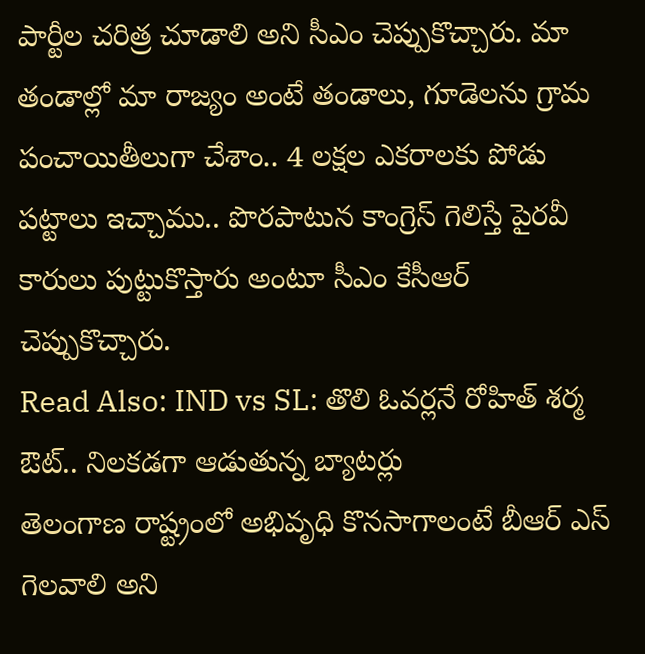పార్టీల చరిత్ర చూడాలి అని సీఎం చెప్పుకొచ్చారు. మా తండాల్లో మా రాజ్యం అంటే తండాలు, గూడెలను గ్రామ పంచాయితీలుగా చేశాం.. 4 లక్షల ఎకరాలకు పోడు పట్టాలు ఇచ్చాము.. పొరపాటున కాంగ్రెస్ గెలిస్తే పైరవీ కారులు పుట్టుకొస్తారు అంటూ సీఎం కేసీఆర్ చెప్పుకొచ్చారు.
Read Also: IND vs SL: తొలి ఓవర్లనే రోహిత్ శర్మ ఔట్.. నిలకడగా ఆడుతున్న బ్యాటర్లు
తెలంగాణ రాష్ట్రంలో అభివృధి కొనసాగాలంటే బీఆర్ ఎస్ గెలవాలి అని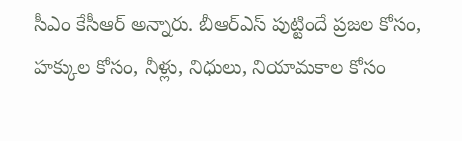సీఎం కేసీఆర్ అన్నారు. బీఆర్ఎస్ పుట్టిందే ప్రజల కోసం, హక్కుల కోసం, నీళ్లు, నిధులు, నియామకాల కోసం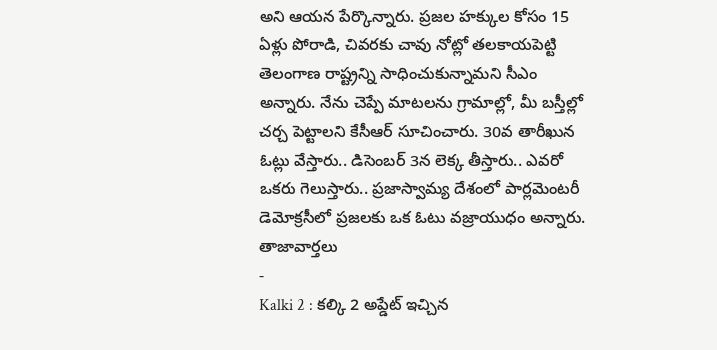అని ఆయన పేర్కొన్నారు. ప్రజల హక్కుల కోసం 15 ఏళ్లు పోరాడి, చివరకు చావు నోట్లో తలకాయపెట్టి తెలంగాణ రాష్ట్రన్ని సాధించుకున్నామని సీఎం అన్నారు. నేను చెప్పే మాటలను గ్రామాల్లో, మీ బస్తీల్లో చర్చ పెట్టాలని కేసీఆర్ సూచించారు. 30వ తారీఖున ఓట్లు వేస్తారు.. డిసెంబర్ 3న లెక్క తీస్తారు.. ఎవరో ఒకరు గెలుస్తారు.. ప్రజాస్వామ్య దేశంలో పార్లమెంటరీ డెమోక్రసీలో ప్రజలకు ఒక ఓటు వజ్రాయుధం అన్నారు.
తాజావార్తలు
-
Kalki 2 : కల్కి 2 అప్డేట్ ఇచ్చిన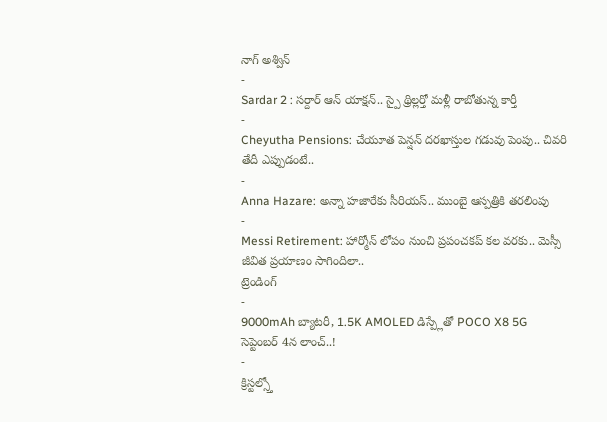నాగ్ అశ్విన్
-
Sardar 2 : సర్దార్ ఆన్ యాక్షన్.. స్పై థ్రిల్లర్తో మళ్లీ రాబోతున్న కార్తీ
-
Cheyutha Pensions: చేయూత పెన్షన్ దరఖాస్తుల గడువు పెంపు.. చివరి తేదీ ఎప్పుడంటే..
-
Anna Hazare: అన్నా హజారేకు సీరియస్.. ముంబై ఆస్పత్రికి తరలింపు
-
Messi Retirement: హార్మోన్ లోపం నుంచి ప్రపంచకప్ కల వరకు.. మెస్సీ జీవిత ప్రయాణం సాగిందిలా..
ట్రెండింగ్
-
9000mAh బ్యాటరీ, 1.5K AMOLED డిస్ప్లేతో POCO X8 5G సెప్టెంబర్ 4న లాంచ్..!
-
క్రిస్టల్స్తో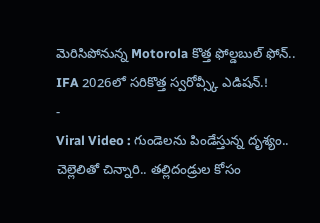మెరిసిపోనున్న Motorola కొత్త ఫోల్డబుల్ ఫోన్.. IFA 2026లో సరికొత్త స్వరోవ్స్కీ ఎడిషన్.!
-
Viral Video : గుండెలను పిండేస్తున్న దృశ్యం.. చెల్లెలితో చిన్నారి.. తల్లిదండ్రుల కోసం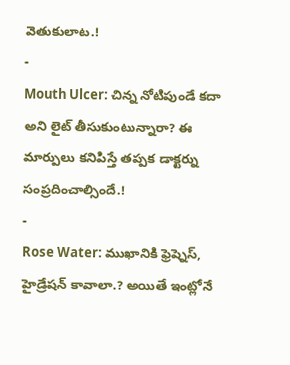వెతుకులాట.!
-
Mouth Ulcer: చిన్న నోటిపుండే కదా అని లైట్ తీసుకుంటున్నారా? ఈ మార్పులు కనిపిస్తే తప్పక డాక్టర్ను సంప్రదించాల్సిందే.!
-
Rose Water: ముఖానికి ఫ్రెష్నెస్, హైడ్రేషన్ కావాలా.? అయితే ఇంట్లోనే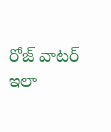రోజ్ వాటర్ ఇలా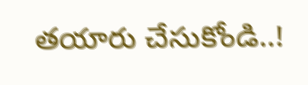తయారు చేసుకోండి..!